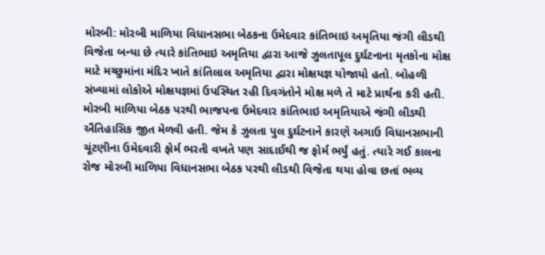મોરબી: મોરબી માળિયા વિધાનસભા બેઠકના ઉમેદવાર કાંતિભાઇ અમૃતિયા જંગી લીડથી વિજેતા બન્યા છે ત્યારે કાંતિભાઇ અમૃતિયા દ્વારા આજે ઝુલતાપૂલ દુર્ઘટનાના મૃતકોના મોક્ષ માટે મચ્છુમાંના મંદિર ખાતે કાંતિલાલ અમૃતિયા દ્વારા મોક્ષયજ્ઞ યોજાયો હતો. બોહળી સંખ્યામાં લોકોએ મોક્ષયજ્ઞમાં ઉપસ્થિત રહી દિવગંતોને મોક્ષ મળે તે માટે પ્રાર્થના કરી હતી.
મોરબી માળિયા બેઠક પરથી ભાજપના ઉમેદવાર કાંતિભાઇ અમૃતિયાએ જંગી લીડથી ઐતિહાસિક જીત મેળવી હતી. જેમ કે ઝુલતા પુલ દુર્ઘટનાને કારણે અગાઉ વિધાનસભાની ચૂંટણીના ઉમેદવારી ફોર્મ ભરતી વખતે પણ સાદાઈથી જ ફોર્મ ભર્યું હતું. ત્યારે ગઈ કાલના રોજ મોરબી માળિયા વિધાનસભા બેઠક પરથી લીડથી વિજેતા થયા હોવા છતાં ભવ્ય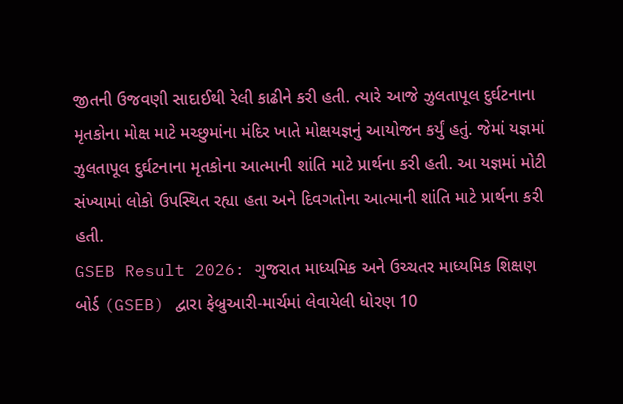જીતની ઉજવણી સાદાઈથી રેલી કાઢીને કરી હતી. ત્યારે આજે ઝુલતાપૂલ દુર્ઘટનાના મૃતકોના મોક્ષ માટે મચ્છુમાંના મંદિર ખાતે મોક્ષયજ્ઞનું આયોજન કર્યું હતું. જેમાં યજ્ઞમાં ઝુલતાપૂલ દુર્ઘટનાના મૃતકોના આત્માની શાંતિ માટે પ્રાર્થના કરી હતી. આ યજ્ઞમાં મોટી સંખ્યામાં લોકો ઉપસ્થિત રહ્યા હતા અને દિવગતોના આત્માની શાંતિ માટે પ્રાર્થના કરી હતી.
GSEB Result 2026: ગુજરાત માધ્યમિક અને ઉચ્ચતર માધ્યમિક શિક્ષણ બોર્ડ (GSEB) દ્વારા ફેબ્રુઆરી-માર્ચમાં લેવાયેલી ધોરણ 10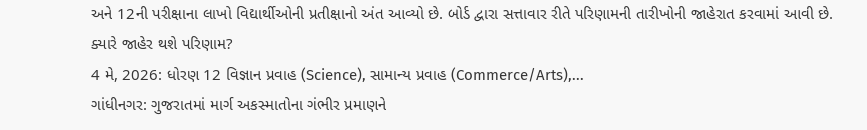અને 12ની પરીક્ષાના લાખો વિદ્યાર્થીઓની પ્રતીક્ષાનો અંત આવ્યો છે. બોર્ડ દ્વારા સત્તાવાર રીતે પરિણામની તારીખોની જાહેરાત કરવામાં આવી છે.
ક્યારે જાહેર થશે પરિણામ?
4 મે, 2026: ધોરણ 12 વિજ્ઞાન પ્રવાહ (Science), સામાન્ય પ્રવાહ (Commerce/Arts),...
ગાંધીનગર: ગુજરાતમાં માર્ગ અકસ્માતોના ગંભીર પ્રમાણને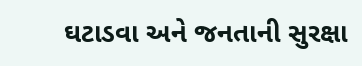ઘટાડવા અને જનતાની સુરક્ષા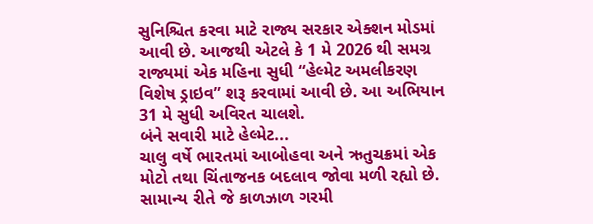સુનિશ્ચિત કરવા માટે રાજ્ય સરકાર એક્શન મોડમાં આવી છે. આજથી એટલે કે 1 મે 2026 થી સમગ્ર રાજ્યમાં એક મહિના સુધી “હેલ્મેટ અમલીકરણ વિશેષ ડ્રાઇવ” શરૂ કરવામાં આવી છે. આ અભિયાન 31 મે સુધી અવિરત ચાલશે.
બંને સવારી માટે હેલ્મેટ...
ચાલુ વર્ષે ભારતમાં આબોહવા અને ઋતુચક્રમાં એક મોટો તથા ચિંતાજનક બદલાવ જોવા મળી રહ્યો છે. સામાન્ય રીતે જે કાળઝાળ ગરમી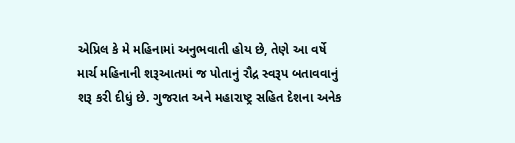એપ્રિલ કે મે મહિનામાં અનુભવાતી હોય છે, તેણે આ વર્ષે માર્ચ મહિનાની શરૂઆતમાં જ પોતાનું રૌદ્ર સ્વરૂપ બતાવવાનું શરૂ કરી દીધું છે. ગુજરાત અને મહારાષ્ટ્ર સહિત દેશના અનેક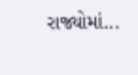રાજ્યોમાં...